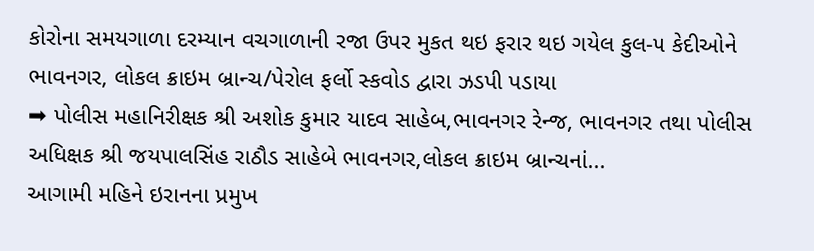કોરોના સમયગાળા દરમ્યાન વચગાળાની રજા ઉપર મુકત થઇ ફરાર થઇ ગયેલ કુલ-૫ કેદીઓને ભાવનગર, લોકલ ક્રાઇમ બ્રાન્ચ/પેરોલ ફર્લો સ્કવોડ દ્વારા ઝડપી પડાયા
➡ પોલીસ મહાનિરીક્ષક શ્રી અશોક કુમાર યાદવ સાહેબ,ભાવનગર રેન્જ, ભાવનગર તથા પોલીસ અધિક્ષક શ્રી જયપાલસિંહ રાઠૌડ સાહેબે ભાવનગર,લોકલ ક્રાઇમ બ્રાન્ચનાં...
આગામી મહિને ઇરાનના પ્રમુખ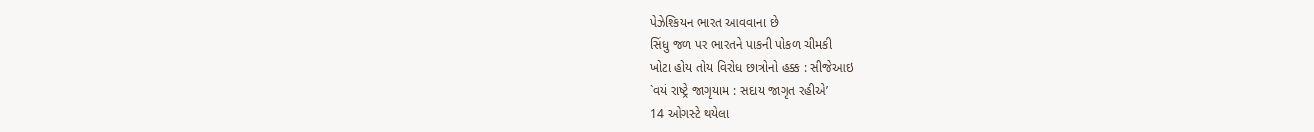પેઝેશ્કિયન ભારત આવવાના છે
સિંધુ જળ પર ભારતને પાકની પોકળ ચીમકી
ખોટા હોય તોય વિરોધ છાત્રોનો હક્ક : સીજેઆઇ
`વયં રાષ્ટ્રે જાગૃયામ : સદાય જાગૃત રહીએ’
14 ઓગસ્ટે થયેલા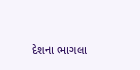દેશના ભાગલા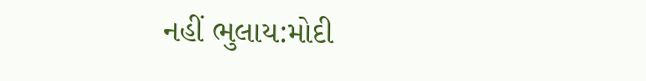નહીં ભુલાય:મોદી